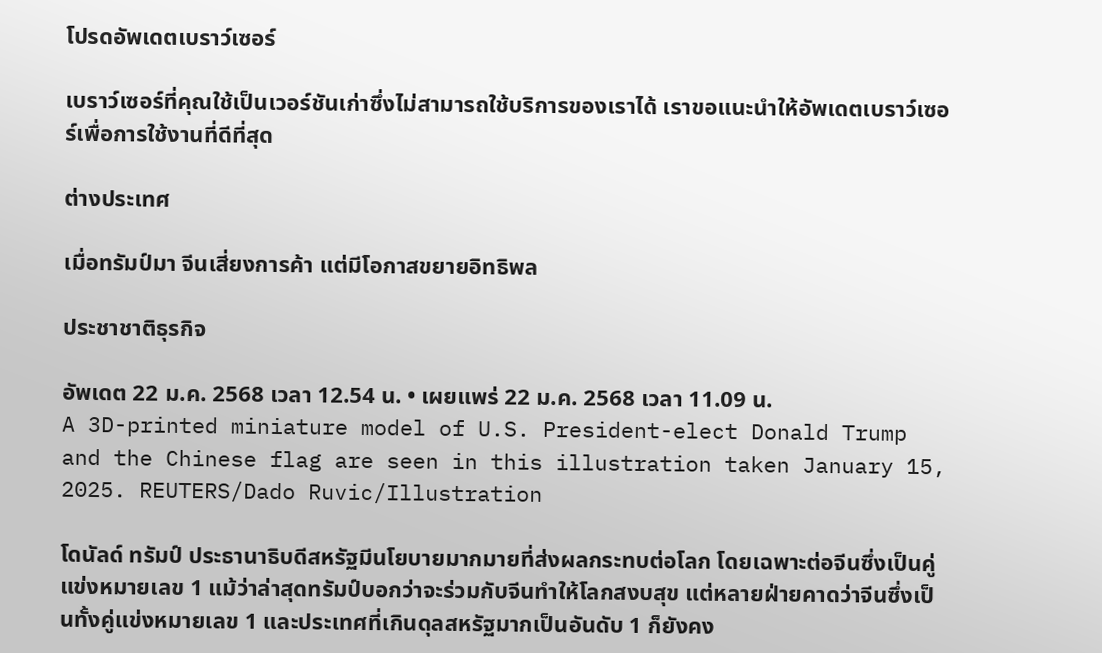โปรดอัพเดตเบราว์เซอร์

เบราว์เซอร์ที่คุณใช้เป็นเวอร์ชันเก่าซึ่งไม่สามารถใช้บริการของเราได้ เราขอแนะนำให้อัพเดตเบราว์เซอร์เพื่อการใช้งานที่ดีที่สุด

ต่างประเทศ

เมื่อทรัมป์มา จีนเสี่ยงการค้า แต่มีโอกาสขยายอิทธิพล

ประชาชาติธุรกิจ

อัพเดต 22 ม.ค. 2568 เวลา 12.54 น. • เผยแพร่ 22 ม.ค. 2568 เวลา 11.09 น.
A 3D-printed miniature model of U.S. President-elect Donald Trump and the Chinese flag are seen in this illustration taken January 15, 2025. REUTERS/Dado Ruvic/Illustration

โดนัลด์ ทรัมป์ ประธานาธิบดีสหรัฐมีนโยบายมากมายที่ส่งผลกระทบต่อโลก โดยเฉพาะต่อจีนซึ่งเป็นคู่แข่งหมายเลข 1 แม้ว่าล่าสุดทรัมป์บอกว่าจะร่วมกับจีนทำให้โลกสงบสุข แต่หลายฝ่ายคาดว่าจีนซึ่งเป็นทั้งคู่แข่งหมายเลข 1 และประเทศที่เกินดุลสหรัฐมากเป็นอันดับ 1 ก็ยังคง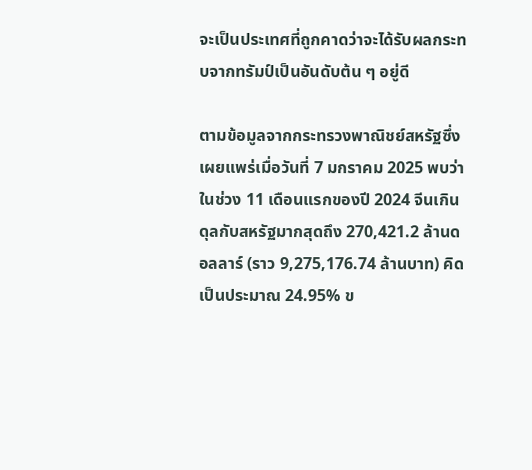จะเป็นประเทศที่ถูกคาดว่าจะได้รับผลกระทบจากทรัมป์เป็นอันดับต้น ๆ อยู่ดี

ตามข้อมูลจากกระทรวงพาณิชย์สหรัฐซึ่งเผยแพร่เมื่อวันที่ 7 มกราคม 2025 พบว่าในช่วง 11 เดือนแรกของปี 2024 จีนเกินดุลกับสหรัฐมากสุดถึง 270,421.2 ล้านดอลลาร์ (ราว 9,275,176.74 ล้านบาท) คิดเป็นประมาณ 24.95% ข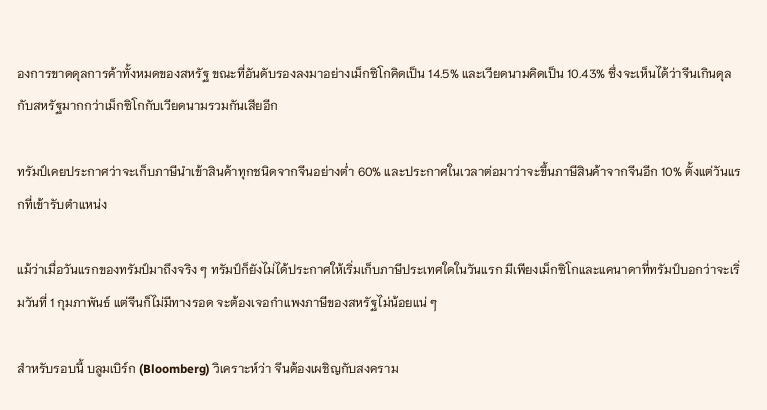องการขาดดุลการค้าทั้งหมดของสหรัฐ ขณะที่อันดับรองลงมาอย่างเม็กซิโกคิดเป็น 14.5% และเวียดนามคิดเป็น 10.43% ซึ่งจะเห็นได้ว่าจีนเกินดุลกับสหรัฐมากกว่าเม็กซิโกกับเวียดนามรวมกันเสียอีก

ทรัมป์เคยประกาศว่าจะเก็บภาษีนำเข้าสินค้าทุกชนิดจากจีนอย่างต่ำ 60% และประกาศในเวลาต่อมาว่าจะขึ้นภาษีสินค้าจากจีนอีก 10% ตั้งแต่วันแรกที่เข้ารับตำแหน่ง

แม้ว่าเมื่อวันแรกของทรัมป์มาถึงจริง ๆ ทรัมป์ก็ยังไม่ได้ประกาศให้เริ่มเก็บภาษีประเทศใดในวันแรก มีเพียงเม็กซิโกและแคนาดาที่ทรัมป์บอกว่าจะเริ่มวันที่ 1 กุมภาพันธ์ แต่จีนก็ไม่มีทางรอด จะต้องเจอกำแพงภาษีของสหรัฐไม่น้อยแน่ ๆ

สำหรับรอบนี้ บลูมเบิร์ก (Bloomberg) วิเคราะห์ว่า จีนต้องเผชิญกับสงคราม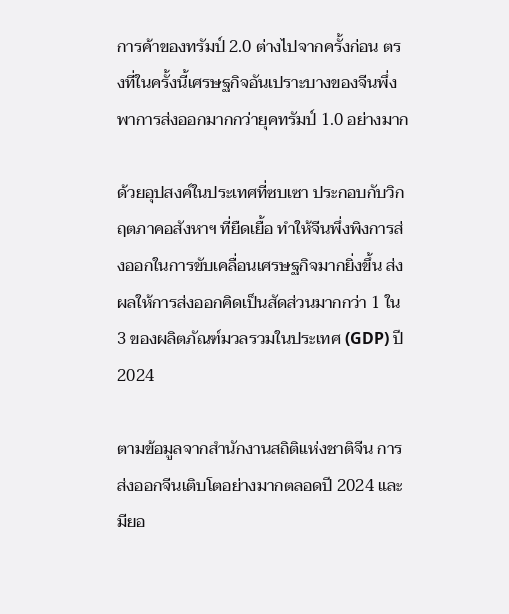การค้าของทรัมป์ 2.0 ต่างไปจากครั้งก่อน ตรงที่ในครั้งนี้เศรษฐกิจอันเปราะบางของจีนพึ่งพาการส่งออกมากกว่ายุคทรัมป์ 1.0 อย่างมาก

ด้วยอุปสงค์ในประเทศที่ซบเซา ประกอบกับวิกฤตภาคอสังหาฯ ที่ยืดเยื้อ ทำให้จีนพึ่งพิงการส่งออกในการขับเคลื่อนเศรษฐกิจมากยิ่งขึ้น ส่งผลให้การส่งออกคิดเป็นสัดส่วนมากกว่า 1 ใน 3 ของผลิตภัณฑ์มวลรวมในประเทศ (GDP) ปี 2024

ตามข้อมูลจากสำนักงานสถิติแห่งชาติจีน การส่งออกจีนเติบโตอย่างมากตลอดปี 2024 และมียอ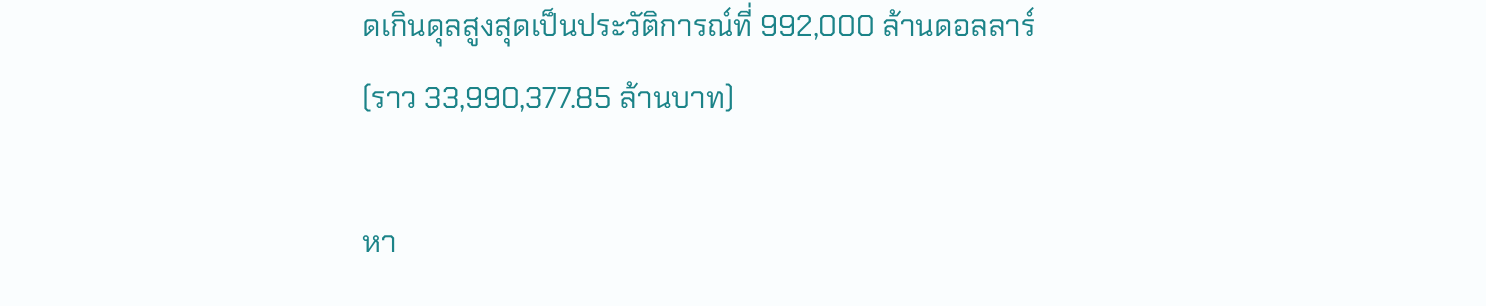ดเกินดุลสูงสุดเป็นประวัติการณ์ที่ 992,000 ล้านดอลลาร์ (ราว 33,990,377.85 ล้านบาท)

หา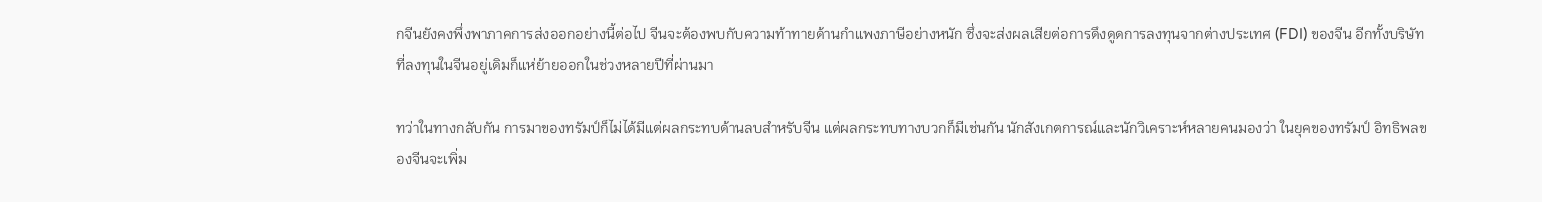กจีนยังคงพึ่งพาภาคการส่งออกอย่างนี้ต่อไป จีนจะต้องพบกับความท้าทายด้านกำแพงภาษีอย่างหนัก ซึ่งจะส่งผลเสียต่อการดึงดูดการลงทุนจากต่างประเทศ (FDI) ของจีน อีกทั้งบริษัทที่ลงทุนในจีนอยู่เดิมก็แห่ย้ายออกในช่วงหลายปีที่ผ่านมา

ทว่าในทางกลับกัน การมาของทรัมป์ก็ไม่ได้มีแต่ผลกระทบด้านลบสำหรับจีน แต่ผลกระทบทางบวกก็มีเช่นกัน นักสังเกตการณ์และนักวิเคราะห์หลายคนมองว่า ในยุคของทรัมป์ อิทธิพลของจีนจะเพิ่ม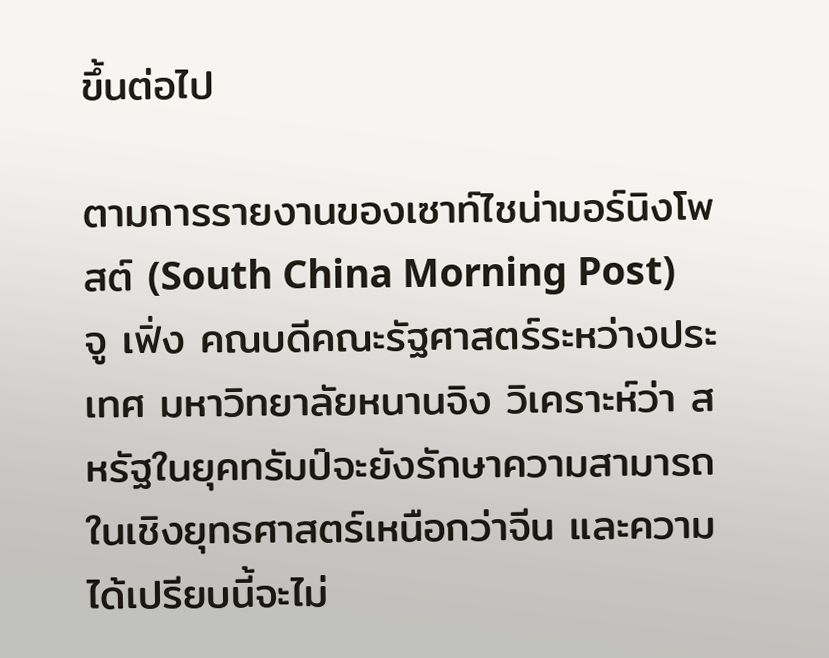ขึ้นต่อไป

ตามการรายงานของเซาท์ไชน่ามอร์นิงโพสต์ (South China Morning Post) จู เฟิ่ง คณบดีคณะรัฐศาสตร์ระหว่างประเทศ มหาวิทยาลัยหนานจิง วิเคราะห์ว่า สหรัฐในยุคทรัมป์จะยังรักษาความสามารถในเชิงยุทธศาสตร์เหนือกว่าจีน และความได้เปรียบนี้จะไม่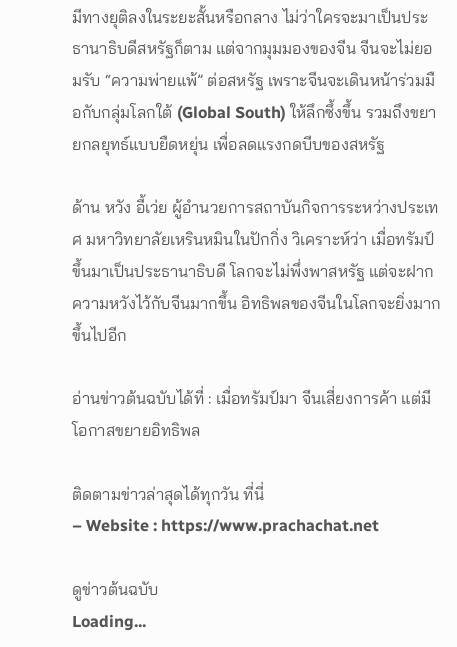มีทางยุติลงในระยะสั้นหรือกลาง ไม่ว่าใครจะมาเป็นประธานาธิบดีสหรัฐก็ตาม แต่จากมุมมองของจีน จีนจะไม่ยอมรับ “ความพ่ายแพ้” ต่อสหรัฐ เพราะจีนจะเดินหน้าร่วมมือกับกลุ่มโลกใต้ (Global South) ให้ลึกซึ้งขึ้น รวมถึงขยายกลยุทธ์แบบยืดหยุ่น เพื่อลดแรงกดบีบของสหรัฐ

ด้าน หวัง อี้เว่ย ผู้อำนวยการสถาบันกิจการระหว่างประเทศ มหาวิทยาลัยเหรินหมินในปักกิ่ง วิเคราะห์ว่า เมื่อทรัมป์ขึ้นมาเป็นประธานาธิบดี โลกจะไม่พึ่งพาสหรัฐ แต่จะฝากความหวังไว้กับจีนมากขึ้น อิทธิพลของจีนในโลกจะยิ่งมากขึ้นไปอีก

อ่านข่าวต้นฉบับได้ที่ : เมื่อทรัมป์มา จีนเสี่ยงการค้า แต่มีโอกาสขยายอิทธิพล

ติดตามข่าวล่าสุดได้ทุกวัน ที่นี่
– Website : https://www.prachachat.net

ดูข่าวต้นฉบับ
Loading...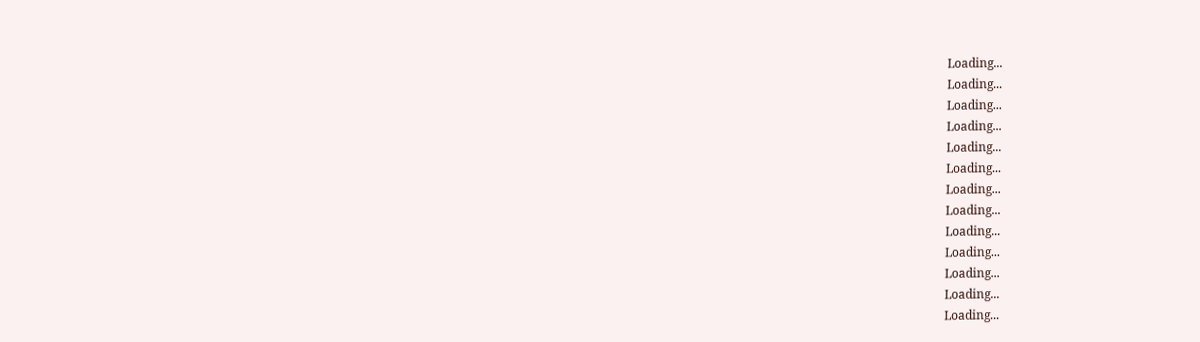Loading...
Loading...
Loading...
Loading...
Loading...
Loading...
Loading...
Loading...
Loading...
Loading...
Loading...
Loading...
Loading...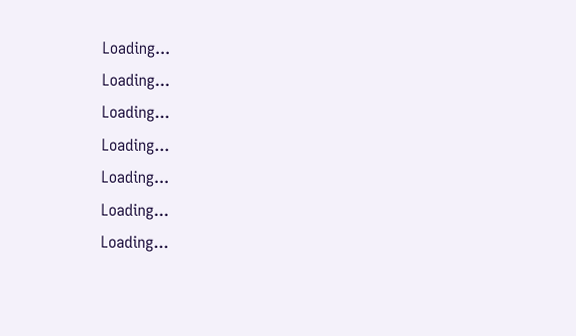Loading...
Loading...
Loading...
Loading...
Loading...
Loading...
Loading...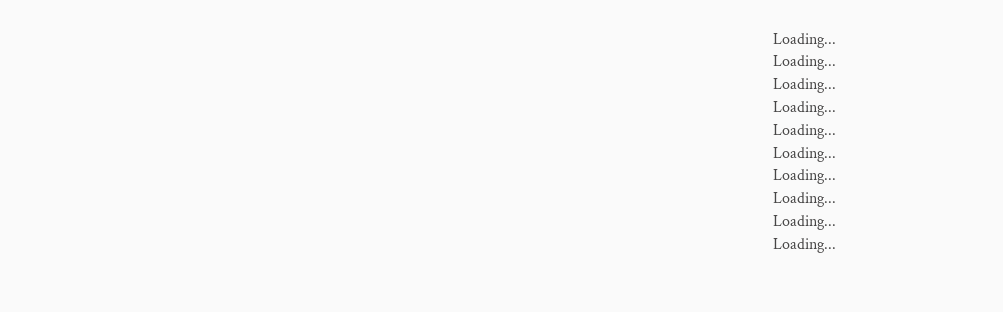Loading...
Loading...
Loading...
Loading...
Loading...
Loading...
Loading...
Loading...
Loading...
Loading...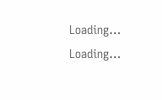Loading...
Loading...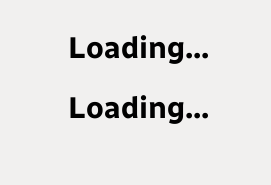Loading...
Loading...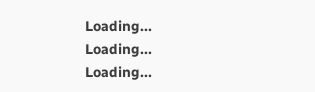Loading...
Loading...
Loading...